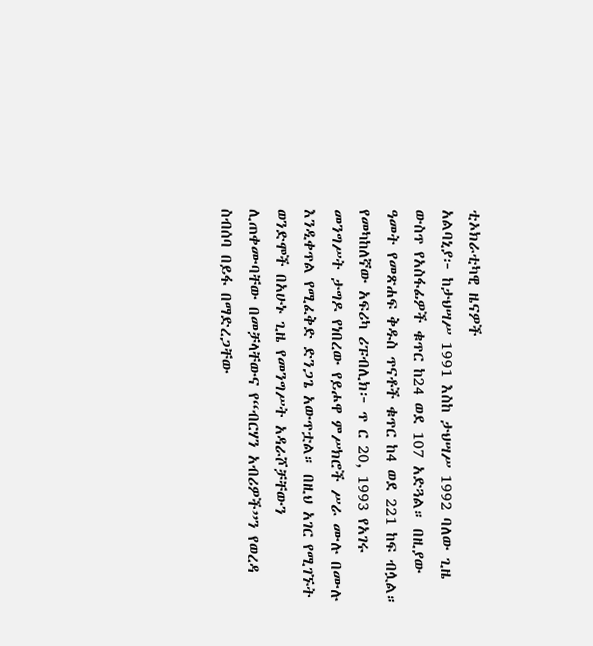ቲኦክራቲካዊ ዜናዎች
አልባኒያ፦ ከታህሣሥ 1991 እስከ ታህሣሥ 1992 ባለው ጊዜ ውስጥ የአስፋፊዎች ቁጥር ከ24 ወደ 107 አድጓል። በዚያው ዓመት የመጽሐፍ ቅዱስ ጥናቶች ቁጥር ከ4 ወደ 221 ከፍ ብሏል።
የመካከለኛው አፍሪካ ሪፑብሊክ፦ ጥ ር 20, 1993 የአገሩ መንግሥት ታግዶ የነበረው የይሖዋ ምሥክሮች ሥራ ሙሉ በሙሉ እንዲቀጥል የሚፈቅድ ድንጋጌ አውጥቷል። በዚህ አገር የሚገኙት ወንድሞች በአሁኑ ጊዜ የመንግሥት አዳራሾቻቸውን ሊጠቀሙባቸው በመቻላቸውና የ“ብርሃን አብሪዎች”ን የወረዳ ስብሰባ በይፋ በማድረጋቸው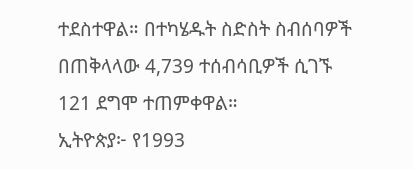ተደስተዋል። በተካሄዱት ስድስት ስብሰባዎች በጠቅላላው 4,739 ተሰብሳቢዎች ሲገኙ 121 ደግሞ ተጠምቀዋል።
ኢትዮጵያ፦ የ1993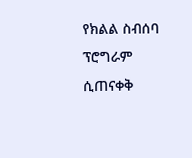የክልል ስብሰባ ፕሮግራም ሲጠናቀቅ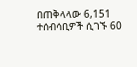በጠቅላላው 6,151 ተሰብሳቢዎች ሲገኙ 60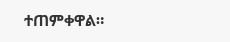ተጠምቀዋል።